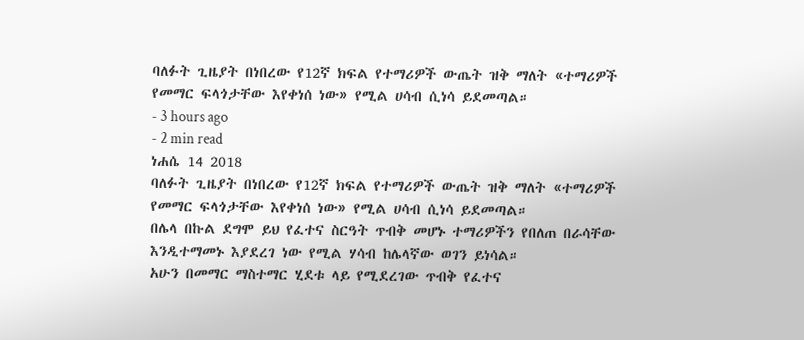ባለፉት ጊዜያት በነበረው የ12ኛ ክፍል የተማሪዎች ውጤት ዝቅ ማለት «ተማሪዎች የመማር ፍላጎታቸው እየቀነሰ ነው» የሚል ሀሳብ ሲነሳ ይደመጣል።
- 3 hours ago
- 2 min read
ነሐሴ 14 2018
ባለፉት ጊዜያት በነበረው የ12ኛ ክፍል የተማሪዎች ውጤት ዝቅ ማለት «ተማሪዎች የመማር ፍላጎታቸው እየቀነሰ ነው» የሚል ሀሳብ ሲነሳ ይደመጣል።
በሌላ በኩል ደግሞ ይህ የፈተና ስርዓት ጥብቅ መሆኑ ተማሪዎችን የበለጠ በራሳቸው እንዲተማመኑ እያደረገ ነው የሚል ሃሳብ ከሌላኛው ወገን ይነሳል።
አሁን በመማር ማስተማር ሂደቱ ላይ የሚደረገው ጥብቅ የፈተና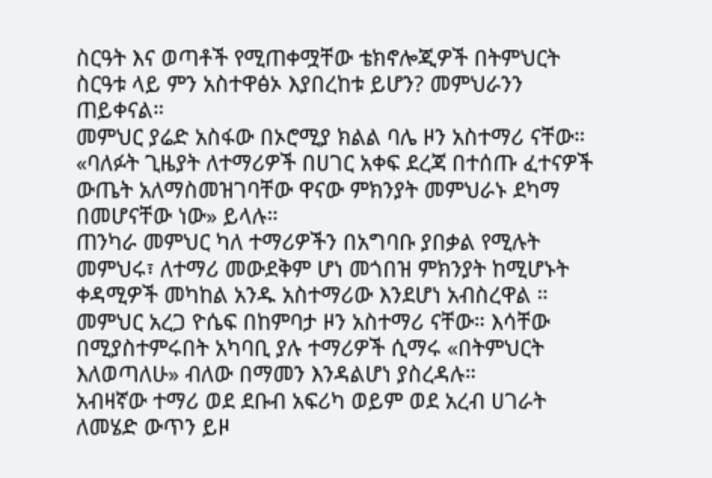ስርዓት እና ወጣቶች የሚጠቀሟቸው ቴክኖሎጂዎች በትምህርት ስርዓቱ ላይ ምን አስተዋፅኦ እያበረከቱ ይሆን? መምህራንን ጠይቀናል።
መምህር ያሬድ አስፋው በኦሮሚያ ክልል ባሌ ዞን አስተማሪ ናቸው። «ባለፉት ጊዜያት ለተማሪዎች በሀገር አቀፍ ደረጃ በተሰጡ ፈተናዎች ውጤት አለማስመዝገባቸው ዋናው ምክንያት መምህራኑ ደካማ በመሆናቸው ነው» ይላሉ።
ጠንካራ መምህር ካለ ተማሪዎችን በአግባቡ ያበቃል የሚሉት መምህሩ፣ ለተማሪ መውደቅም ሆነ መጎበዝ ምክንያት ከሚሆኑት ቀዳሚዎች መካከል አንዱ አስተማሪው እንደሆነ አብስረዋል ።
መምህር አረጋ ዮሴፍ በከምባታ ዞን አስተማሪ ናቸው። እሳቸው በሚያስተምሩበት አካባቢ ያሉ ተማሪዎች ሲማሩ «በትምህርት እለወጣለሁ» ብለው በማመን እንዳልሆነ ያስረዳሉ።
አብዛኛው ተማሪ ወደ ደቡብ አፍሪካ ወይም ወደ አረብ ሀገራት ለመሄድ ውጥን ይዞ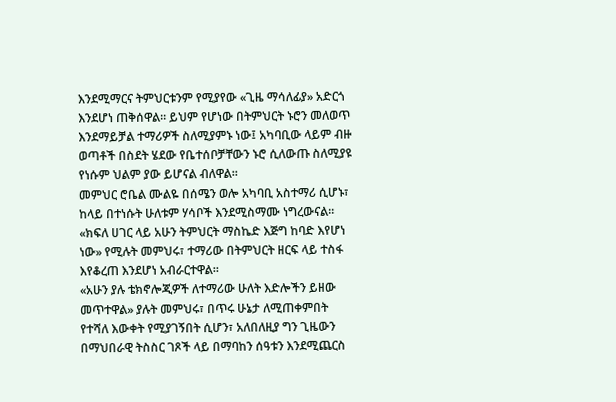እንደሚማርና ትምህርቱንም የሚያየው «ጊዜ ማሳለፊያ» አድርጎ እንደሆነ ጠቅሰዋል። ይህም የሆነው በትምህርት ኑሮን መለወጥ እንደማይቻል ተማሪዎች ስለሚያምኑ ነው፤ አካባቢው ላይም ብዙ ወጣቶች በስደት ሄደው የቤተሰቦቻቸውን ኑሮ ሲለውጡ ስለሚያዩ የነሱም ህልም ያው ይሆናል ብለዋል።
መምህር ሮቤል ሙልዬ በሰሜን ወሎ አካባቢ አስተማሪ ሲሆኑ፣ ከላይ በተነሱት ሁለቱም ሃሳቦች እንደሚስማሙ ነግረውናል። «ክፍለ ሀገር ላይ አሁን ትምህርት ማስኬድ እጅግ ከባድ እየሆነ ነው» የሚሉት መምህሩ፣ ተማሪው በትምህርት ዘርፍ ላይ ተስፋ እየቆረጠ እንደሆነ አብራርተዋል።
«አሁን ያሉ ቴክኖሎጂዎች ለተማሪው ሁለት እድሎችን ይዘው መጥተዋል» ያሉት መምህሩ፣ በጥሩ ሁኔታ ለሚጠቀምበት የተሻለ እውቀት የሚያገኝበት ሲሆን፣ አለበለዚያ ግን ጊዜውን በማህበራዊ ትስስር ገጾች ላይ በማባከን ሰዓቱን እንደሚጨርስ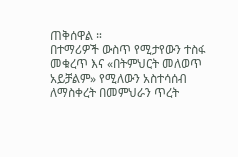ጠቅሰዋል ።
በተማሪዎች ውስጥ የሚታየውን ተስፋ መቁረጥ እና «በትምህርት መለወጥ አይቻልም» የሚለውን አስተሳሰብ ለማስቀረት በመምህራን ጥረት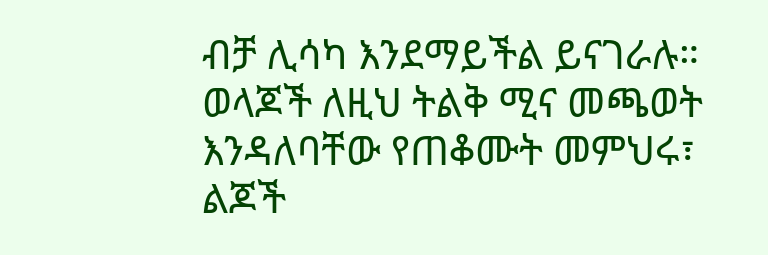ብቻ ሊሳካ እንደማይችል ይናገራሉ።
ወላጆች ለዚህ ትልቅ ሚና መጫወት እንዳለባቸው የጠቆሙት መምህሩ፣ ልጆች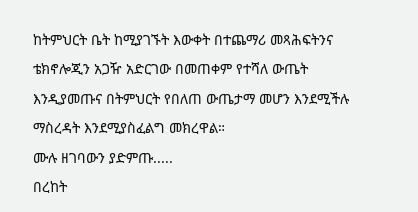ከትምህርት ቤት ከሚያገኙት እውቀት በተጨማሪ መጻሕፍትንና ቴክኖሎጂን አጋዥ አድርገው በመጠቀም የተሻለ ውጤት እንዲያመጡና በትምህርት የበለጠ ውጤታማ መሆን እንደሚችሉ ማስረዳት እንደሚያስፈልግ መክረዋል።
ሙሉ ዘገባውን ያድምጡ.....
በረከት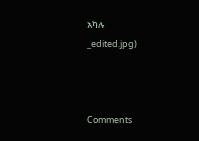አካሉ
_edited.jpg)



Comments